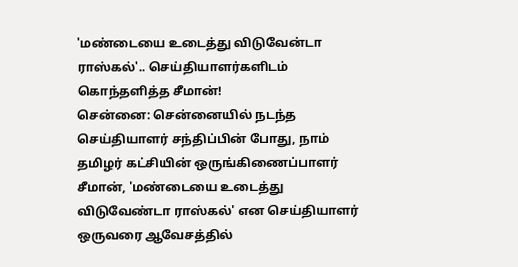'மண்டையை உடைத்து விடுவேன்டா ராஸ்கல்'.. செய்தியாளர்களிடம் கொந்தளித்த சீமான்!
சென்னை: சென்னையில் நடந்த செய்தியாளர் சந்திப்பின் போது, நாம் தமிழர் கட்சியின் ஒருங்கிணைப்பாளர் சீமான், 'மண்டையை உடைத்து விடுவேண்டா ராஸ்கல்' என செய்தியாளர் ஒருவரை ஆவேசத்தில்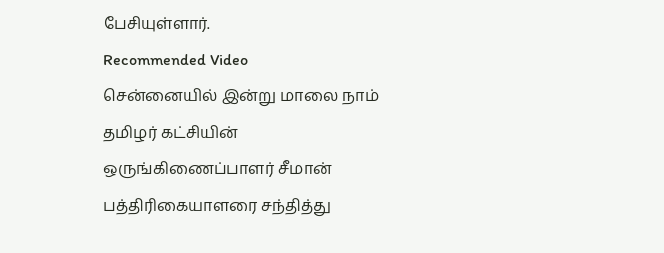பேசியுள்ளார்.
Recommended Video
சென்னையில் இன்று மாலை நாம் தமிழர் கட்சியின் ஒருங்கிணைப்பாளர் சீமான் பத்திரிகையாளரை சந்தித்து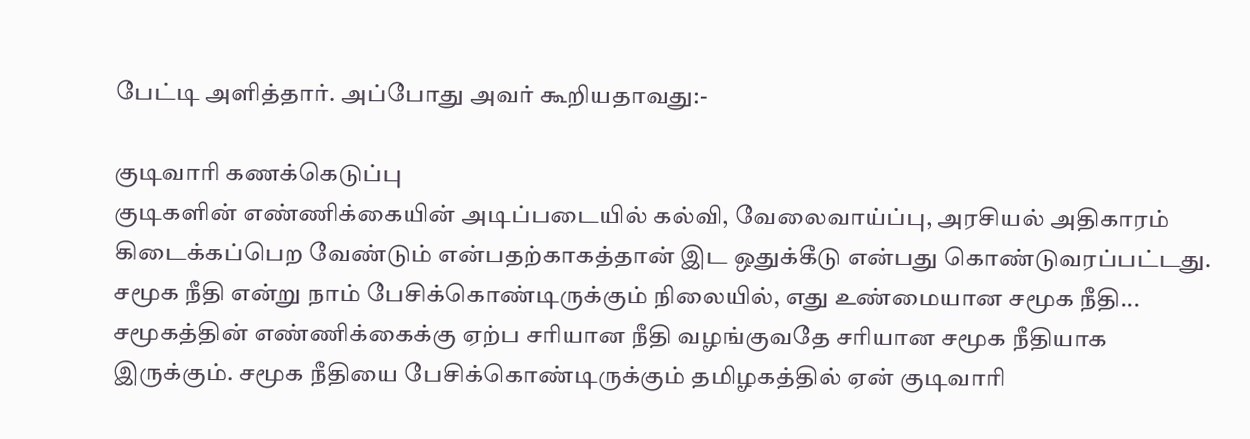பேட்டி அளித்தார். அப்போது அவர் கூறியதாவது:-

குடிவாரி கணக்கெடுப்பு
குடிகளின் எண்ணிக்கையின் அடிப்படையில் கல்வி, வேலைவாய்ப்பு, அரசியல் அதிகாரம் கிடைக்கப்பெற வேண்டும் என்பதற்காகத்தான் இட ஒதுக்கீடு என்பது கொண்டுவரப்பட்டது. சமூக நீதி என்று நாம் பேசிக்கொண்டிருக்கும் நிலையில், எது உண்மையான சமூக நீதி... சமூகத்தின் எண்ணிக்கைக்கு ஏற்ப சரியான நீதி வழங்குவதே சரியான சமூக நீதியாக இருக்கும். சமூக நீதியை பேசிக்கொண்டிருக்கும் தமிழகத்தில் ஏன் குடிவாரி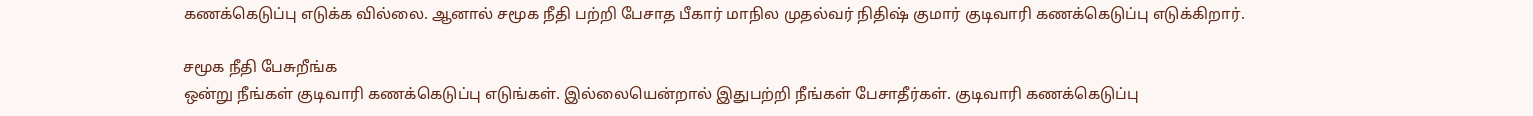கணக்கெடுப்பு எடுக்க வில்லை. ஆனால் சமூக நீதி பற்றி பேசாத பீகார் மாநில முதல்வர் நிதிஷ் குமார் குடிவாரி கணக்கெடுப்பு எடுக்கிறார்.

சமூக நீதி பேசுறீங்க
ஒன்று நீங்கள் குடிவாரி கணக்கெடுப்பு எடுங்கள். இல்லையென்றால் இதுபற்றி நீங்கள் பேசாதீர்கள். குடிவாரி கணக்கெடுப்பு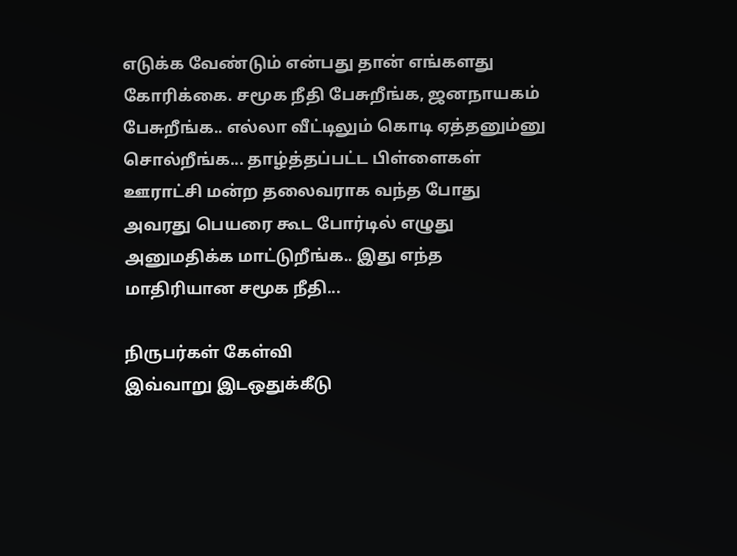எடுக்க வேண்டும் என்பது தான் எங்களது கோரிக்கை. சமூக நீதி பேசுறீங்க, ஜனநாயகம் பேசுறீங்க.. எல்லா வீட்டிலும் கொடி ஏத்தனும்னு சொல்றீங்க... தாழ்த்தப்பட்ட பிள்ளைகள் ஊராட்சி மன்ற தலைவராக வந்த போது அவரது பெயரை கூட போர்டில் எழுது அனுமதிக்க மாட்டுறீங்க.. இது எந்த மாதிரியான சமூக நீதி...

நிருபர்கள் கேள்வி
இவ்வாறு இடஒதுக்கீடு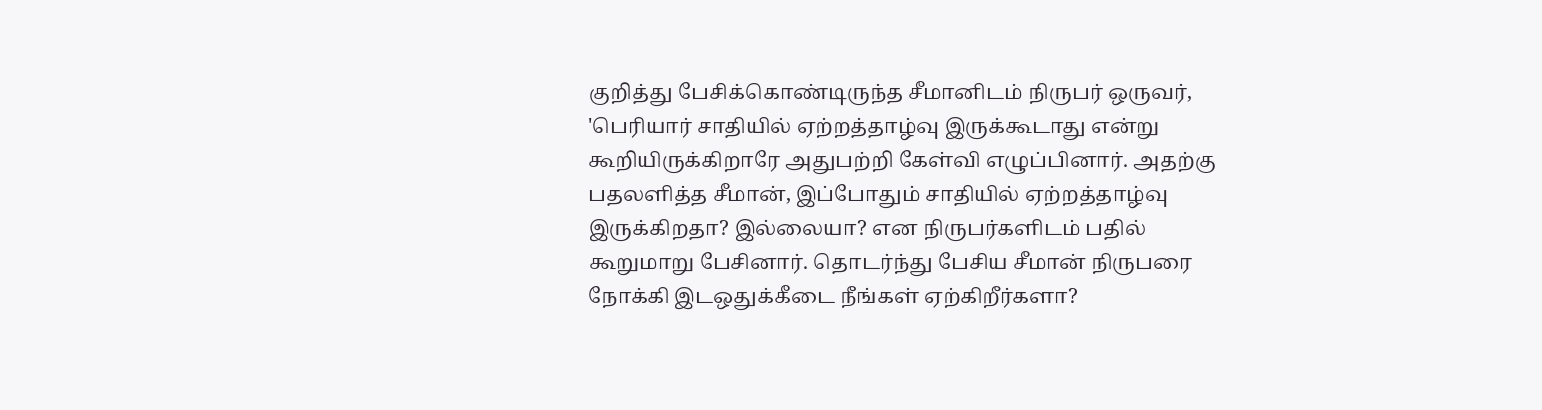குறித்து பேசிக்கொண்டிருந்த சீமானிடம் நிருபர் ஒருவர், 'பெரியார் சாதியில் ஏற்றத்தாழ்வு இருக்கூடாது என்று கூறியிருக்கிறாரே அதுபற்றி கேள்வி எழுப்பினார். அதற்கு பதலளித்த சீமான், இப்போதும் சாதியில் ஏற்றத்தாழ்வு இருக்கிறதா? இல்லையா? என நிருபர்களிடம் பதில் கூறுமாறு பேசினார். தொடர்ந்து பேசிய சீமான் நிருபரை நோக்கி இடஒதுக்கீடை நீங்கள் ஏற்கிறீர்களா?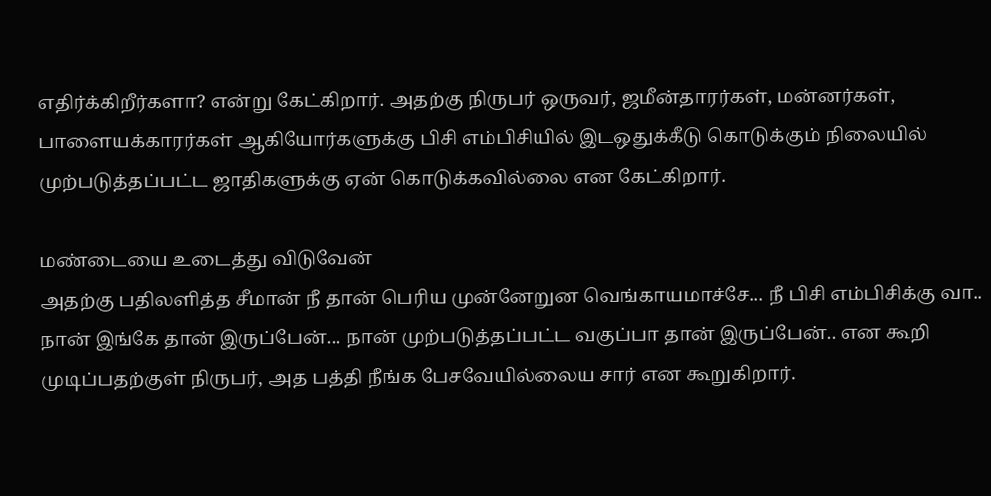எதிர்க்கிறீர்களா? என்று கேட்கிறார். அதற்கு நிருபர் ஒருவர், ஜமீன்தாரர்கள், மன்னர்கள், பாளையக்காரர்கள் ஆகியோர்களுக்கு பிசி எம்பிசியில் இடஒதுக்கீடு கொடுக்கும் நிலையில் முற்படுத்தப்பட்ட ஜாதிகளுக்கு ஏன் கொடுக்கவில்லை என கேட்கிறார்.

மண்டையை உடைத்து விடுவேன்
அதற்கு பதிலளித்த சீமான் நீ தான் பெரிய முன்னேறுன வெங்காயமாச்சே... நீ பிசி எம்பிசிக்கு வா.. நான் இங்கே தான் இருப்பேன்... நான் முற்படுத்தப்பட்ட வகுப்பா தான் இருப்பேன்.. என கூறி முடிப்பதற்குள் நிருபர், அத பத்தி நீங்க பேசவேயில்லைய சார் என கூறுகிறார்.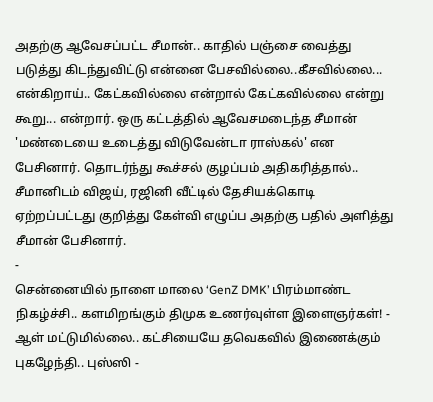அதற்கு ஆவேசப்பட்ட சீமான்.. காதில் பஞ்சை வைத்து படுத்து கிடந்துவிட்டு என்னை பேசவில்லை..கீசவில்லை... என்கிறாய்.. கேட்கவில்லை என்றால் கேட்கவில்லை என்று கூறு... என்றார். ஒரு கட்டத்தில் ஆவேசமடைந்த சீமான் 'மண்டையை உடைத்து விடுவேன்டா ராஸ்கல்' என பேசினார். தொடர்ந்து கூச்சல் குழப்பம் அதிகரித்தால்.. சீமானிடம் விஜய், ரஜினி வீட்டில் தேசியக்கொடி ஏற்றப்பட்டது குறித்து கேள்வி எழுப்ப அதற்கு பதில் அளித்து சீமான் பேசினார்.
-
சென்னையில் நாளை மாலை ‘GenZ DMK’ பிரம்மாண்ட நிகழ்ச்சி.. களமிறங்கும் திமுக உணர்வுள்ள இளைஞர்கள்! -
ஆள் மட்டுமில்லை.. கட்சியையே தவெகவில் இணைக்கும் புகழேந்தி.. புஸ்ஸி -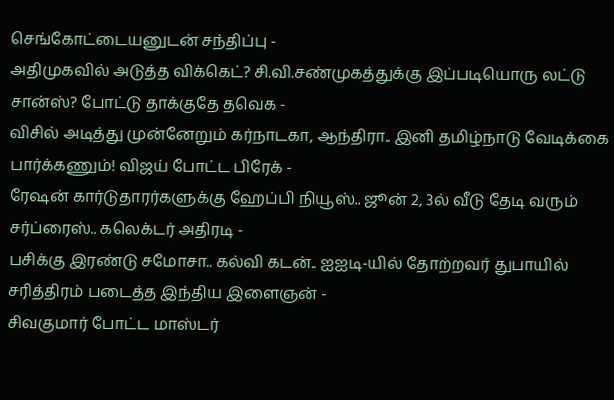செங்கோட்டையனுடன் சந்திப்பு -
அதிமுகவில் அடுத்த விக்கெட்? சி.வி.சண்முகத்துக்கு இப்படியொரு லட்டு சான்ஸ்? போட்டு தாக்குதே தவெக -
விசில் அடித்து முன்னேறும் கர்நாடகா, ஆந்திரா.. இனி தமிழ்நாடு வேடிக்கை பார்க்கணும்! விஜய் போட்ட பிரேக் -
ரேஷன் கார்டுதாரர்களுக்கு ஹேப்பி நியூஸ்.. ஜூன் 2, 3ல் வீடு தேடி வரும் சர்ப்ரைஸ்.. கலெக்டர் அதிரடி -
பசிக்கு இரண்டு சமோசா.. கல்வி கடன்.. ஐஐடி-யில் தோற்றவர் துபாயில் சரித்திரம் படைத்த இந்திய இளைஞன் -
சிவகுமார் போட்ட மாஸ்டர்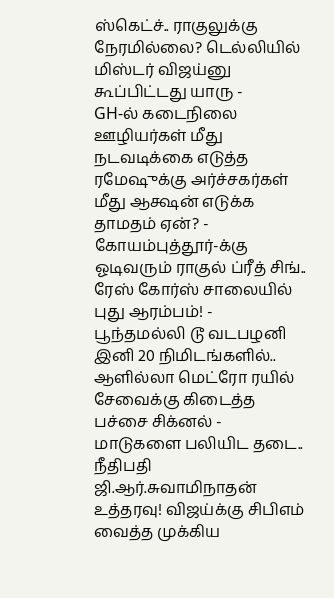ஸ்கெட்ச்.. ராகுலுக்கு நேரமில்லை? டெல்லியில் மிஸ்டர் விஜய்னு கூப்பிட்டது யாரு -
GH-ல் கடைநிலை ஊழியர்கள் மீது நடவடிக்கை எடுத்த ரமேஷுக்கு அர்ச்சகர்கள் மீது ஆக்ஷன் எடுக்க தாமதம் ஏன்? -
கோயம்புத்தூர்-க்கு ஓடிவரும் ராகுல் ப்ரீத் சிங்.. ரேஸ் கோர்ஸ் சாலையில் புது ஆரம்பம்! -
பூந்தமல்லி டூ வடபழனி இனி 20 நிமிடங்களில்.. ஆளில்லா மெட்ரோ ரயில் சேவைக்கு கிடைத்த பச்சை சிக்னல் -
மாடுகளை பலியிட தடை.. நீதிபதி ஜி.ஆர்.சுவாமிநாதன் உத்தரவு! விஜய்க்கு சிபிஎம் வைத்த முக்கிய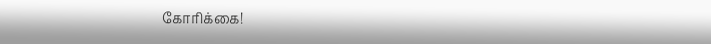கோரிக்கை!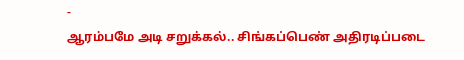-
ஆரம்பமே அடி சறுக்கல்.. சிங்கப்பெண் அதிரடிப்படை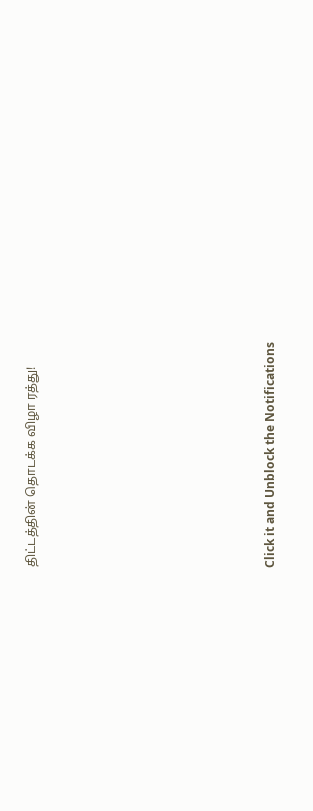திட்டத்தின் தொடக்க விழா ரத்து!












Click it and Unblock the Notifications